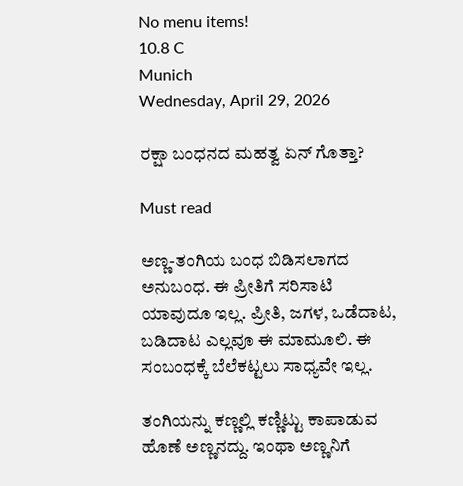No menu items!
10.8 C
Munich
Wednesday, April 29, 2026

ರಕ್ಷಾ ಬಂಧನದ ಮಹತ್ವ ಏನ್ ಗೊತ್ತಾ?

Must read

ಅಣ್ಣ-ತಂಗಿಯ ಬಂಧ ಬಿಡಿಸಲಾಗದ ಅನುಬಂಧ‌. ಈ ಪ್ರೀತಿಗೆ ಸರಿಸಾಟಿ ಯಾವುದೂ ಇಲ್ಲ. ಪ್ರೀತಿ, ಜಗಳ, ಒಡೆದಾಟ, ಬಡಿದಾಟ ಎಲ್ಲವೂ ಈ ಮಾಮೂಲಿ. ಈ ಸಂಬಂಧಕ್ಕೆ ಬೆಲೆಕಟ್ಟಲು ಸಾಧ್ಯವೇ ಇಲ್ಲ.

ತಂಗಿಯನ್ನು ಕಣ್ಣಲ್ಲಿ ಕಣ್ಣಿಟ್ಟು ಕಾಪಾಡುವ ಹೊಣೆ ಅಣ್ಣನದ್ದು. ಇಂಥಾ ಅಣ್ಣನಿಗೆ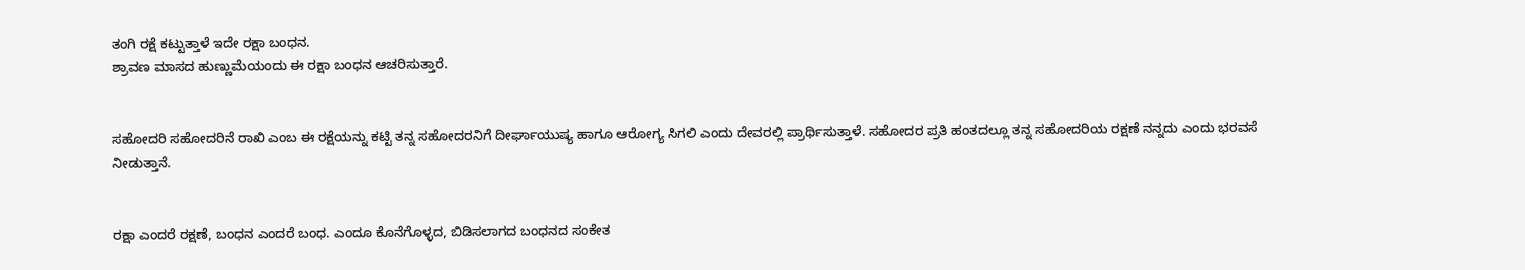ತಂಗಿ ರಕ್ಷೆ ಕಟ್ಟುತ್ತಾಳೆ ಇದೇ ರಕ್ಷಾ ಬಂಧನ.
ಶ್ರಾವಣ ಮಾಸದ ಹುಣ್ಣುಮೆಯಂದು ಈ ರಕ್ಷಾ ಬಂಧನ ಆಚರಿಸುತ್ತಾರೆ.


ಸಹೋದರಿ ಸಹೋದರಿನೆ ರಾಖಿ ಎಂಬ ಈ ರಕ್ಷೆಯನ್ನು ಕಟ್ಟಿ ತನ್ನ ಸಹೋದರನಿಗೆ ದೀರ್ಘಾಯುಷ್ಯ ಹಾಗೂ ಆರೋಗ್ಯ ಸಿಗಲಿ ಎಂದು ದೇವರಲ್ಲಿ ಪ್ರಾರ್ಥಿಸುತ್ತಾಳೆ. ಸಹೋದರ ಪ್ರತಿ ಹಂತದಲ್ಲೂ ತನ್ನ ಸಹೋದರಿಯ ರಕ್ಷಣೆ ನನ್ನದು ಎಂದು ಭರವಸೆ ನೀಡುತ್ತಾನೆ.


ರಕ್ಷಾ ಎಂದರೆ ರಕ್ಷಣೆ, ಬಂಧನ ಎಂದರೆ ಬಂಧ. ಎಂದೂ ಕೊನೆಗೊಳ್ಳದ, ಬಿಡಿಸಲಾಗದ ಬಂಧನದ ಸಂಕೇತ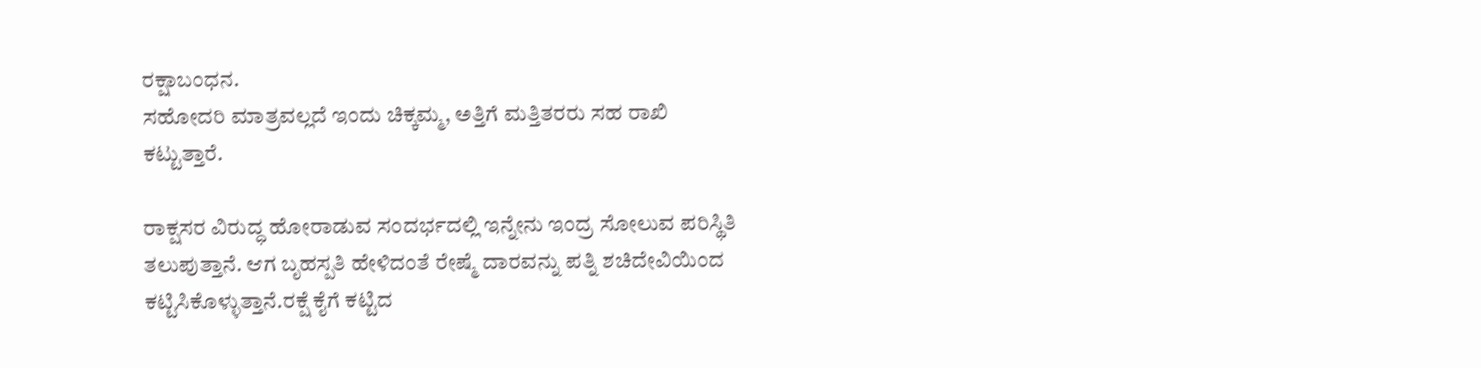ರಕ್ಷಾಬಂಧನ.
ಸಹೋದರಿ ಮಾತ್ರವಲ್ಲದೆ ಇಂದು ಚಿಕ್ಕಮ್ಮ, ಅತ್ತಿಗೆ ಮತ್ತಿತರರು ಸಹ ರಾಖಿ ಕಟ್ಟುತ್ತಾರೆ.

ರಾಕ್ಷಸರ ವಿರುದ್ಧ ಹೋರಾಡುವ ಸಂದರ್ಭದಲ್ಲಿ ಇನ್ನೇನು ಇಂದ್ರ ಸೋಲುವ ಪರಿಸ್ಥಿತಿ ತಲುಪುತ್ತಾನೆ. ಆಗ ಬೃಹಸ್ಪತಿ ಹೇಳಿದಂತೆ ರೇಷ್ಮೆ ದಾರವನ್ನು ಪತ್ನಿ ಶಚಿದೇವಿಯಿಂದ ಕಟ್ಟಿಸಿಕೊಳ್ಳುತ್ತಾನೆ.ರಕ್ಷೆ ಕೈಗೆ ಕಟ್ಟಿದ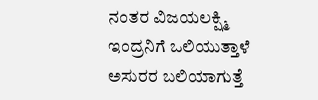ನಂತರ ವಿಜಯಲಕ್ಷ್ಮಿ ಇಂದ್ರನಿಗೆ ಒಲಿಯುತ್ತಾಳೆ ಅಸುರರ ಬಲಿಯಾಗುತ್ತೆ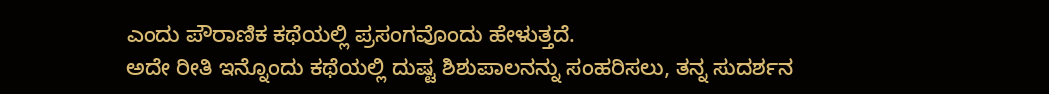ಎಂದು ಪೌರಾಣಿಕ ಕಥೆಯಲ್ಲಿ ಪ್ರಸಂಗವೊಂದು ಹೇಳುತ್ತದೆ.
ಅದೇ ರೀತಿ ಇನ್ನೊಂದು ಕಥೆಯಲ್ಲಿ ದುಷ್ಟ ಶಿಶುಪಾಲನನ್ನು ಸಂಹರಿಸಲು, ತನ್ನ ಸುದರ್ಶನ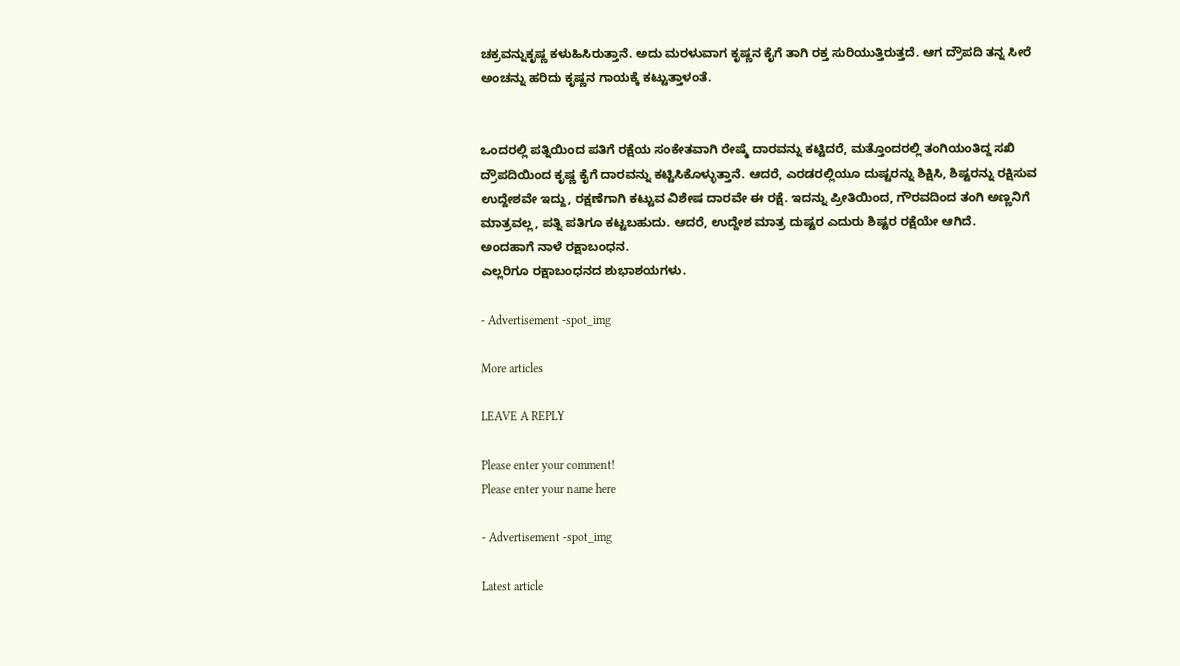ಚಕ್ರವನ್ನುಕೃಷ್ಣ ಕಳುಹಿಸಿರುತ್ತಾನೆ. ಅದು ಮರಳುವಾಗ ಕೃಷ್ಣನ ಕೈಗೆ ತಾಗಿ ರಕ್ತ ಸುರಿಯುತ್ತಿರುತ್ತದೆ. ಆಗ ದ್ರೌಪದಿ ತನ್ನ ಸೀರೆ ಅಂಚನ್ನು ಹರಿದು ಕೃಷ್ಣನ ಗಾಯಕ್ಕೆ ಕಟ್ಟುತ್ತಾಳಂತೆ.


ಒಂದರಲ್ಲಿ ಪತ್ನಿಯಿಂದ ಪತಿಗೆ ರಕ್ಷೆಯ ಸಂಕೇತವಾಗಿ ರೇಷ್ಮೆ ದಾರವನ್ನು ಕಟ್ಟಿದರೆ, ಮತ್ತೊಂದರಲ್ಲಿ ತಂಗಿಯಂತಿದ್ದ ಸಖಿ ದ್ರೌಪದಿಯಿಂದ ಕೃಷ್ಣ ಕೈಗೆ ದಾರವನ್ನು ಕಟ್ಟಿಸಿಕೊಳ್ಳುತ್ತಾನೆ. ಆದರೆ, ಎರಡರಲ್ಲಿಯೂ ದುಷ್ಟರನ್ನು ಶಿಕ್ಷಿಸಿ, ಶಿಷ್ಟರನ್ನು ರಕ್ಷಿಸುವ ಉದ್ದೇಶವೇ ಇದ್ದು, ರಕ್ಷಣೆಗಾಗಿ ಕಟ್ಟುವ ವಿಶೇಷ ದಾರವೇ ಈ ರಕ್ಷೆ. ಇದನ್ನು ಪ್ರೀತಿಯಿಂದ, ಗೌರವದಿಂದ ತಂಗಿ ಅಣ್ಣನಿಗೆ ಮಾತ್ರವಲ್ಲ, ಪತ್ನಿ ಪತಿಗೂ ಕಟ್ಟಬಹುದು. ಆದರೆ, ಉದ್ದೇಶ ಮಾತ್ರ ದುಷ್ಟರ ಎದುರು ಶಿಷ್ಟರ ರಕ್ಷೆಯೇ ಆಗಿದೆ.
ಅಂದಹಾಗೆ ನಾಳೆ ರಕ್ಷಾಬಂಧನ.
ಎಲ್ಲರಿಗೂ ರಕ್ಷಾಬಂಧನದ ಶುಭಾಶಯಗಳು.

- Advertisement -spot_img

More articles

LEAVE A REPLY

Please enter your comment!
Please enter your name here

- Advertisement -spot_img

Latest article